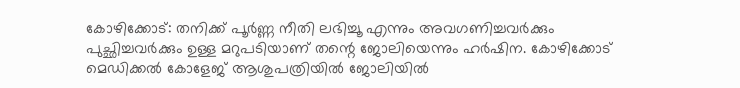കോഴിക്കോട്: തനിക്ക് പൂർണ്ണ നീതി ലഭിച്ചൂ എന്നും അവഗണിച്ചവർക്കും പുച്ഛിച്ചവർക്കും ഉള്ള മറുപടിയാണ് തന്റെ ജോലിയെന്നും ഹർഷിന. കോഴിക്കോട് മെഡിക്കൽ കോളേജ് ആശുപത്രിയിൽ ജോലിയിൽ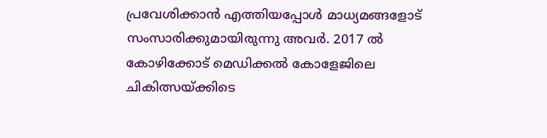പ്രവേശിക്കാൻ എത്തിയപ്പോൾ മാധ്യമങ്ങളോട് സംസാരിക്കുമായിരുന്നു അവർ. 2017 ൽ കോഴിക്കോട് മെഡിക്കൽ കോളേജിലെ ചികിത്സയ്ക്കിടെ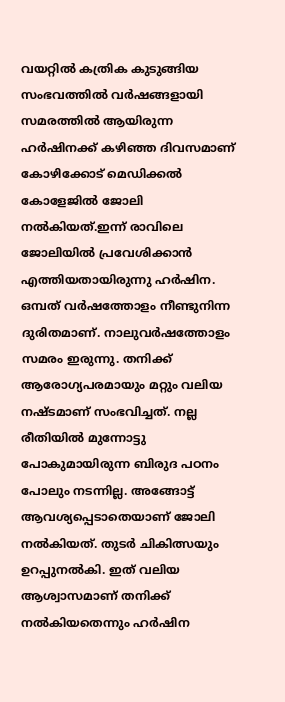വയറ്റിൽ കത്രിക കുടുങ്ങിയ സംഭവത്തിൽ വർഷങ്ങളായി സമരത്തിൽ ആയിരുന്ന ഹർഷിനക്ക് കഴിഞ്ഞ ദിവസമാണ് കോഴിക്കോട് മെഡിക്കൽ കോളേജിൽ ജോലി നൽകിയത്.ഇന്ന് രാവിലെ ജോലിയിൽ പ്രവേശിക്കാൻ എത്തിയതായിരുന്നു ഹർഷിന.
ഒമ്പത് വർഷത്തോളം നീണ്ടുനിന്ന ദുരിതമാണ്. നാലുവർഷത്തോളം സമരം ഇരുന്നു. തനിക്ക് ആരോഗ്യപരമായും മറ്റും വലിയ നഷ്ടമാണ് സംഭവിച്ചത്. നല്ല രീതിയിൽ മുന്നോട്ടു പോകുമായിരുന്ന ബിരുദ പഠനം പോലും നടന്നില്ല. അങ്ങോട്ട് ആവശ്യപ്പെടാതെയാണ് ജോലി നൽകിയത്. തുടർ ചികിത്സയും ഉറപ്പുനൽകി. ഇത് വലിയ ആശ്വാസമാണ് തനിക്ക് നൽകിയതെന്നും ഹർഷിന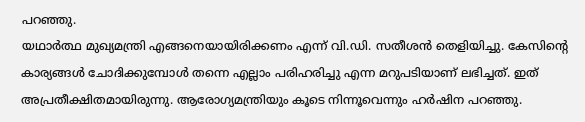പറഞ്ഞു.
യഥാർത്ഥ മുഖ്യമന്ത്രി എങ്ങനെയായിരിക്കണം എന്ന് വി.ഡി. സതീശൻ തെളിയിച്ചു. കേസിന്റെ കാര്യങ്ങൾ ചോദിക്കുമ്പോൾ തന്നെ എല്ലാം പരിഹരിച്ചു എന്ന മറുപടിയാണ് ലഭിച്ചത്. ഇത് അപ്രതീക്ഷിതമായിരുന്നു. ആരോഗ്യമന്ത്രിയും കൂടെ നിന്നൂവെന്നും ഹർഷിന പറഞ്ഞു.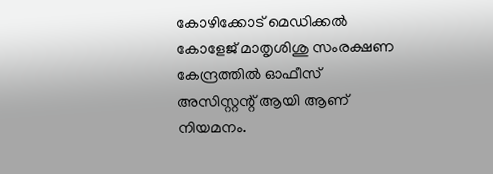കോഴിക്കോട് മെഡിക്കൽ കോളേജ് മാതൃശിശു സംരക്ഷണ കേന്ദ്രത്തിൽ ഓഫീസ് അസിസ്റ്റന്റ് ആയി ആണ് നിയമനം.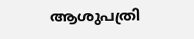ആശുപത്രി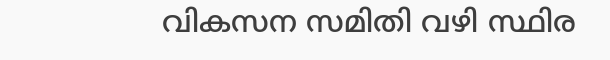വികസന സമിതി വഴി സ്ഥിര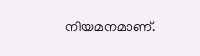നിയമനമാണ്.